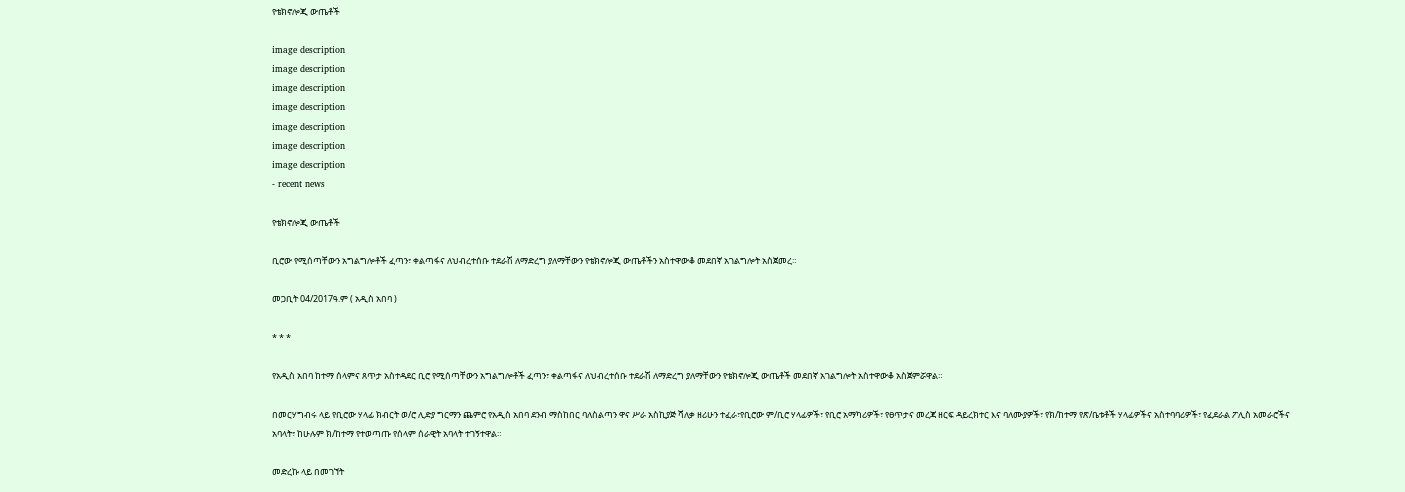የቴክኖሎጂ ውጤቶች

image description
image description
image description
image description
image description
image description
image description
- recent news

የቴክኖሎጂ ውጤቶች

ቢሮው የሚሰጣቸውን አግልግሎቶች ፈጣን፣ ቀልጣፋና ለህብረተሰቡ ተደራሽ ለማድረግ ያለማቸውን የቴክኖሎጂ ውጤቶችን አስተዋውቆ መደበኛ አገልግሎት አስጀመረ።

መጋቢት 04/2017ዓ.ም ( አዲስ አበባ )

* * *

የአዲስ አበባ ከተማ ሰላምና ጸጥታ አስተዳደር ቢሮ የሚሰጣቸውን አግልግሎቶች ፈጣን፣ ቀልጣፋና ለህብረተሰቡ ተደራሽ ለማድረግ ያለማቸውን የቴክኖሎጂ ውጤቶች መደበኛ አገልግሎት አስተዋውቆ አስጀምሯዋል።

በመርሃግብሩ ላይ የቢሮው ሃላፊ ክብርት ወ/ሮ ሊድያ ግርማን ጨምሮ የአዲስ አበባ ደንብ ማስከበር ባለስልጣን ዋና ሥራ አስኪያጅ ሻለቃ ዘሪሁን ተፈራ፣የቢሮው ም/ቢሮ ሃላፊዎች፣ የቢሮ አማካሪዎች፣ የፀጥታና መረጃ ዘርፍ ዳይረክተር እና ባለሙያዎች፣ የክ/ከተማ የጽ/ቤቱቶች ሃላፊዎችና አስተባባሪዎች፣ የፈደራል ፖሊስ አመራሮችና አባላት፣ ከሁሉም ክ/ከተማ የተወጣጡ የሰላም ሰራዊት አባላት ተገኝተዋል።

መድረኩ ላይ በመገኘት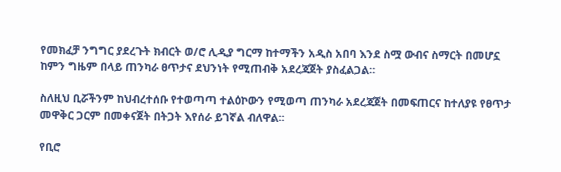የመክፈቻ ንግግር ያደረጉት ክብርት ወ/ሮ ሊዲያ ግርማ ከተማችን አዲስ አበባ እንደ ስሟ ውብና ስማርት በመሆኗ ከምን ግዜም በላይ ጠንካራ ፀጥታና ደህንነት የሚጠብቅ አደረጃጀት ያስፈልጋል።

ስለዚህ ቢሯችንም ከህብረተሰቡ የተወጣጣ ተልዕኮውን የሚወጣ ጠንካራ አደረጃጀት በመፍጠርና ከተለያዩ የፀጥታ መዋቅር ጋርም በመቀናጀት በትጋት እየሰራ ይገኛል ብለዋል፡፡

የቢሮ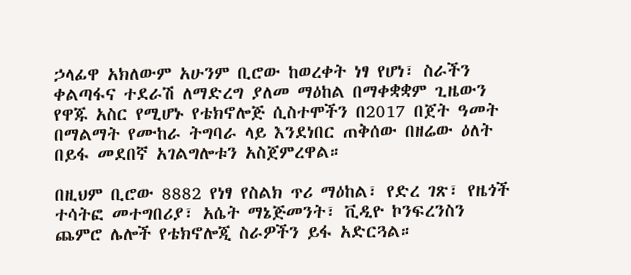ኃላፊዋ አክለውም አሁንም ቢሮው ከወረቀት ነፃ የሆነ፣ ስራችን ቀልጣፋና ተደራሽ ለማድረግ ያለመ ማዕከል በማቀቋቋም ጊዜውን የዋጁ አስር የሚሆኑ የቴክኖሎጅ ሲስተሞችን በ2017 በጀት ዓመት በማልማት የሙከራ ትግባራ ላይ እንደነበር ጠቅሰው በዘሬው ዕለት በይፋ መደበኛ አገልግሎቱን አስጀምረዋል።

በዚህም ቢሮው 8882 የነፃ የስልክ ጥሪ ማዕከል፣ የድረ ገጽ፣ የዜጎች ተሳትፎ መተግበሪያ፣ አሴት ማኔጅመንት፣ ቪዲዮ ኮንፍረንስን ጨምሮ ሌሎች የቴክኖሎጂ ስራዎችን ይፋ አድርጓል።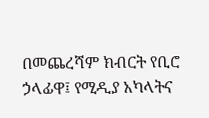በመጨረሻም ክብርት የቢሮ ኃላፊዋ፤ የሚዲያ አካላትና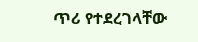ጥሪ የተደረገላቸው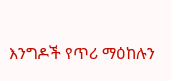እንግዶች የጥሪ ማዕከሉን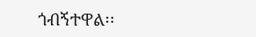ጎብኝተዋል፡፡